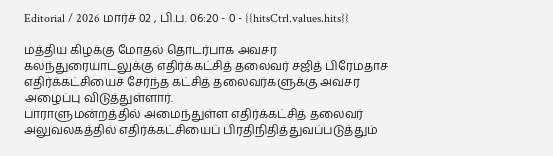Editorial / 2026 மார்ச் 02 , பி.ப. 06:20 - 0 - {{hitsCtrl.values.hits}}

மத்திய கிழக்கு மோதல் தொடர்பாக அவசர கலந்துரையாடலுக்கு எதிர்க்கட்சித் தலைவர் சஜித் பிரேமதாச எதிர்க்கட்சியைச் சேர்ந்த கட்சித் தலைவர்களுக்கு அவசர அழைப்பு விடுத்துள்ளார்.
பாராளுமன்றத்தில் அமைந்துள்ள எதிர்க்கட்சித் தலைவர் அலுவலகத்தில் எதிர்க்கட்சியைப் பிரதிநிதித்துவப்படுத்தும்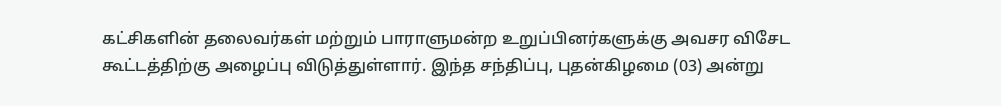கட்சிகளின் தலைவர்கள் மற்றும் பாராளுமன்ற உறுப்பினர்களுக்கு அவசர விசேட கூட்டத்திற்கு அழைப்பு விடுத்துள்ளார். இந்த சந்திப்பு, புதன்கிழமை (03) அன்று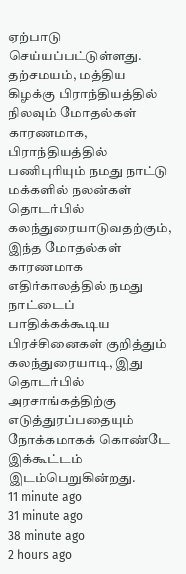ஏற்பாடு செய்யப்பட்டுள்ளது.
தற்சமயம், மத்திய கிழக்கு பிராந்தியத்தில் நிலவும் மோதல்கள் காரணமாக, பிராந்தியத்தில் பணிபுரியும் நமது நாட்டு மக்களில் நலன்கள் தொடர்பில் கலந்துரையாடுவதற்கும், இந்த மோதல்கள் காரணமாக எதிர்காலத்தில் நமது நாட்டைப் பாதிக்கக்கூடிய பிரச்சினைகள் குறித்தும் கலந்துரையாடி, இது தொடர்பில் அரசாங்கத்திற்கு எடுத்துரப்பதையும் நோக்கமாகக் கொண்டே இக்கூட்டம் இடம்பெறுகின்றது.
11 minute ago
31 minute ago
38 minute ago
2 hours ago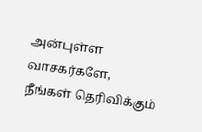அன்புள்ள வாசகர்களே,
நீங்கள் தெரிவிக்கும்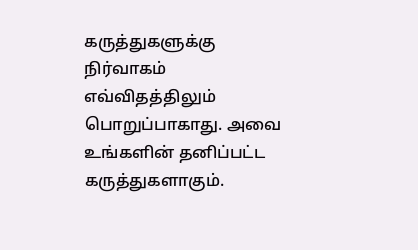கருத்துகளுக்கு நிர்வாகம் எவ்விதத்திலும் பொறுப்பாகாது. அவை உங்களின் தனிப்பட்ட கருத்துகளாகும்.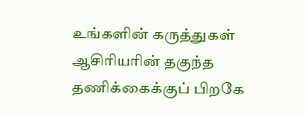உங்களின் கருத்துகள் ஆசிரியரின் தகுந்த தணிக்கைக்குப் பிறகே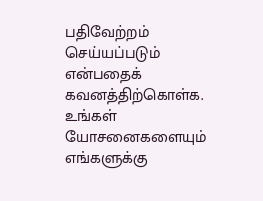பதிவேற்றம் செய்யப்படும் என்பதைக் கவனத்திற்கொள்க. உங்கள் யோசனைகளையும் எங்களுக்கு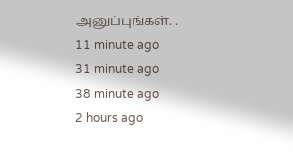அனுப்புங்கள். .
11 minute ago
31 minute ago
38 minute ago
2 hours ago